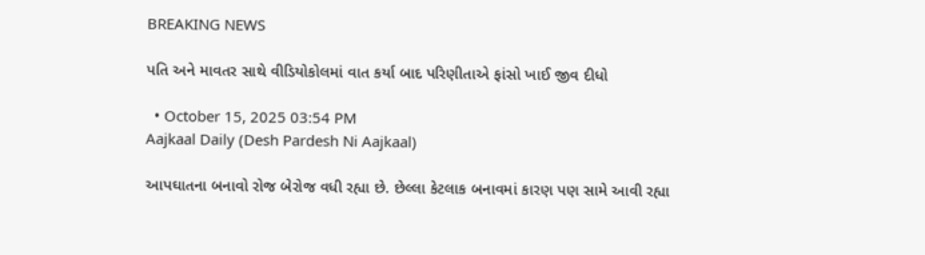BREAKING NEWS

પતિ અને માવતર સાથે વીડિયોકોલમાં વાત કર્યા બાદ પરિણીતાએ ફાંસો ખાઈ જીવ દીધો

  • October 15, 2025 03:54 PM
Aajkaal Daily (Desh Pardesh Ni Aajkaal)

આપઘાતના બનાવો રોજ બેરોજ વધી રહ્યા છે. છેલ્લા કેટલાક બનાવમાં કારણ પણ સામે આવી રહ્યા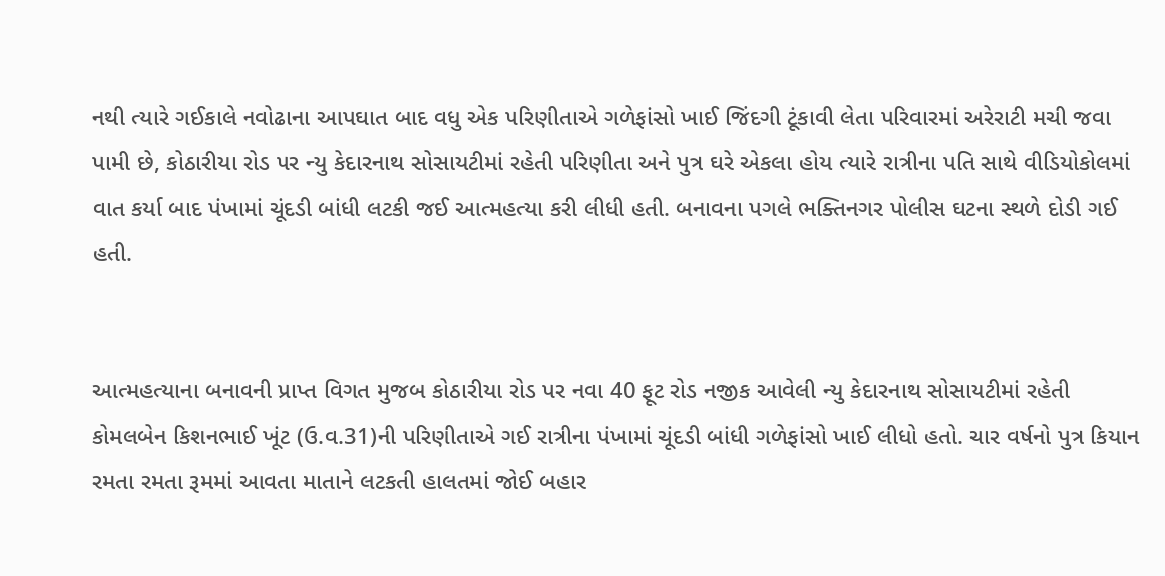નથી ત્યારે ગઈકાલે નવોઢાના આપઘાત બાદ વધુ એક પરિણીતાએ ગળેફાંસો ખાઈ જિંદગી ટૂંકાવી લેતા પરિવારમાં અરેરાટી મચી જવા પામી છે, કોઠારીયા રોડ પર ન્યુ કેદારનાથ સોસાયટીમાં રહેતી પરિણીતા અને પુત્ર ઘરે એકલા હોય ત્યારે રાત્રીના પતિ સાથે વીડિયોકોલમાં વાત કર્યા બાદ પંખામાં ચૂંદડી બાંધી લટકી જઈ આત્મહત્યા કરી લીધી હતી. બનાવના પગલે ભક્તિનગર પોલીસ ઘટના સ્થળે દોડી ગઈ હતી.


આત્મહત્યાના બનાવની પ્રાપ્ત વિગત મુજબ કોઠારીયા રોડ પર નવા 40 ફૂટ રોડ નજીક આવેલી ન્યુ કેદારનાથ સોસાયટીમાં રહેતી કોમલબેન કિશનભાઈ ખૂંટ (ઉ.વ.31)ની પરિણીતાએ ગઈ રાત્રીના પંખામાં ચૂંદડી બાંધી ગળેફાંસો ખાઈ લીધો હતો. ચાર વર્ષનો પુત્ર કિયાન રમતા રમતા રૂમમાં આવતા માતાને લટકતી હાલતમાં જોઈ બહાર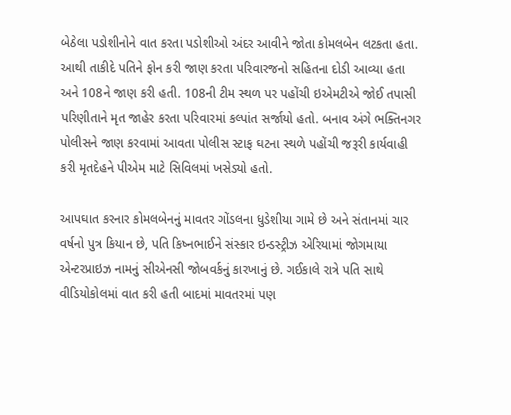બેઠેલા પડોશીનોને વાત કરતા પડોશીઓ અંદર આવીને જોતા કોમલબેન લટકતા હતા. આથી તાકીદે પતિને ફોન કરી જાણ કરતા પરિવારજનો સહિતના દોડી આવ્યા હતા અને 108ને જાણ કરી હતી. 108ની ટીમ સ્થળ પર પહોંચી ઇએમટીએ જોઈ તપાસી પરિણીતાને મૃત જાહેર કરતા પરિવારમાં કલ્પાંત સર્જાયો હતો. બનાવ અંગે ભક્તિનગર પોલીસને જાણ કરવામાં આવતા પોલીસ સ્ટાફ ઘટના સ્થળે પહોંચી જરૂરી કાર્યવાહી કરી મૃતદેહને પીએમ માટે સિવિલમાં ખસેડ્યો હતો.

આપઘાત કરનાર કોમલબેનનું માવતર ગોંડલના ધુડેશીયા ગામે છે અને સંતાનમાં ચાર વર્ષનો પુત્ર કિયાન છે, પતિ કિષ્નભાઈને સંસ્કાર ઇન્ડસ્ટ્રીઝ એરિયામાં જોગમાયા એન્ટરપ્રાઇઝ નામનું સીએનસી જોબવર્કનું કારખાનું છે. ગઈકાલે રાત્રે પતિ સાથે વીડિયોકોલમાં વાત કરી હતી બાદમાં માવતરમાં પણ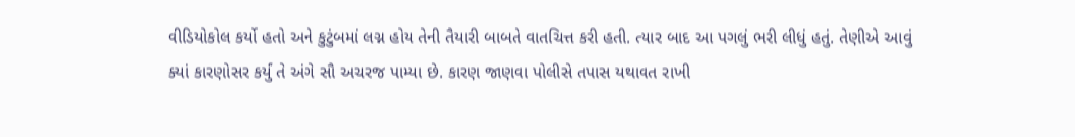વીડિયોકોલ કર્યો હતો અને કુટુંબમાં લગ્ન હોય તેની તૈયારી બાબતે વાતચિત્ત કરી હતી. ત્યાર બાદ આ પગલું ભરી લીધું હતું. તેણીએ આવું ક્યાં કારણોસર કર્યું તે અંગે સૌ અચરજ પામ્યા છે. કારણ જાણવા પોલીસે તપાસ યથાવત રાખી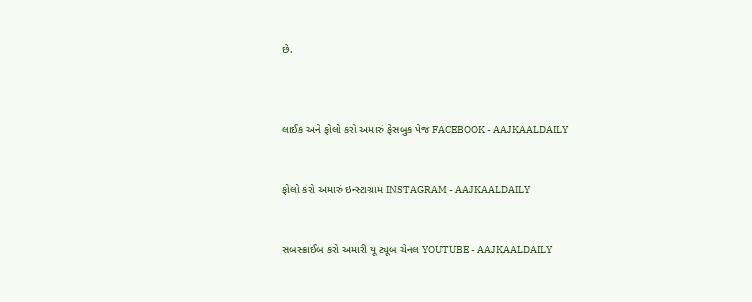છે.



લાઈક અને ફોલો કરો અમારું ફેસબુક પેજ FACEBOOK - AAJKAALDAILY


ફોલો કરો અમારું ઇન્સ્ટાગ્રામ INSTAGRAM - AAJKAALDAILY


સબસ્ક્રાઈબ કરો અમારી યૂ ટ્યૂબ ચેનલ YOUTUBE - AAJKAALDAILY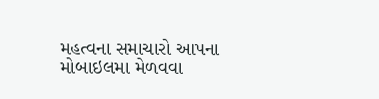મહત્વના સમાચારો આપના મોબાઇલમા મેળવવા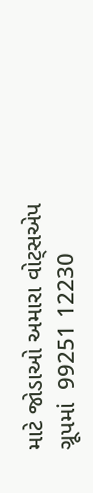માટે જોડાઓ અમારા વોટ્સએપ ગ્રૂપમાં  99251 12230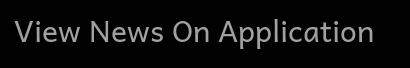View News On Application